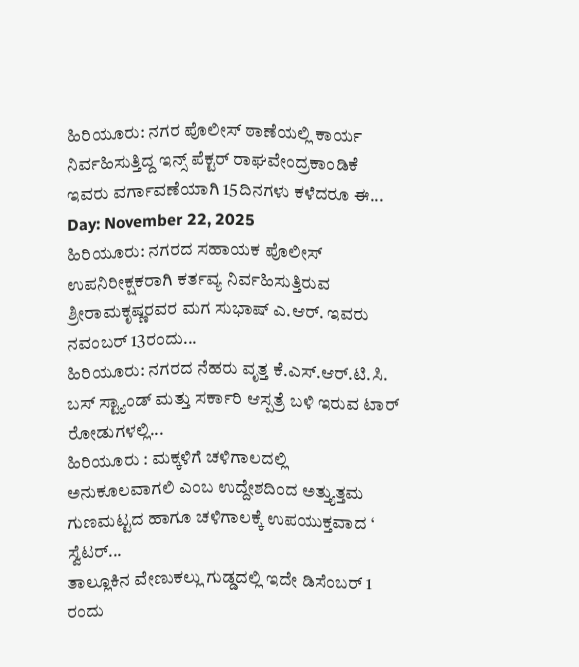ಹಿರಿಯೂರು: ನಗರ ಪೊಲೀಸ್ ಠಾಣೆಯಲ್ಲಿ ಕಾರ್ಯ ನಿರ್ವಹಿಸುತ್ತಿದ್ದ ಇನ್ಸ್ ಪೆಕ್ಟರ್ ರಾಘವೇಂದ್ರಕಾಂಡಿಕೆ ಇವರು ವರ್ಗಾವಣೆಯಾಗಿ 15ದಿನಗಳು ಕಳೆದರೂ ಈ...
Day: November 22, 2025
ಹಿರಿಯೂರು: ನಗರದ ಸಹಾಯಕ ಪೊಲೀಸ್ ಉಪನಿರೀಕ್ಷಕರಾಗಿ ಕರ್ತವ್ಯ ನಿರ್ವಹಿಸುತ್ತಿರುವ ಶ್ರೀರಾಮಕೃಷ್ಣರವರ ಮಗ ಸುಭಾಷ್ ಎ.ಆರ್. ಇವರು ನವಂಬರ್ 13ರಂದು...
ಹಿರಿಯೂರು: ನಗರದ ನೆಹರು ವೃತ್ತ ಕೆ.ಎಸ್.ಆರ್.ಟಿ.ಸಿ. ಬಸ್ ಸ್ಟ್ಯಾಂಡ್ ಮತ್ತು ಸರ್ಕಾರಿ ಆಸ್ಪತ್ರೆ ಬಳಿ ಇರುವ ಟಾರ್ ರೋಡುಗಳಲ್ಲಿ...
ಹಿರಿಯೂರು : ಮಕ್ಕಳಿಗೆ ಚಳಿಗಾಲದಲ್ಲಿ ಅನುಕೂಲವಾಗಲಿ ಎಂಬ ಉದ್ದೇಶದಿಂದ ಅತ್ತ್ಯುತ್ತಮ ಗುಣಮಟ್ಟದ ಹಾಗೂ ಚಳಿಗಾಲಕ್ಕೆ ಉಪಯುಕ್ತವಾದ ‘ ಸ್ವೆಟರ್...
ತಾಲ್ಲೂಕಿನ ವೇಣುಕಲ್ಲು ಗುಡ್ಡದಲ್ಲಿ ಇದೇ ಡಿಸೆಂಬರ್ 1 ರಂದು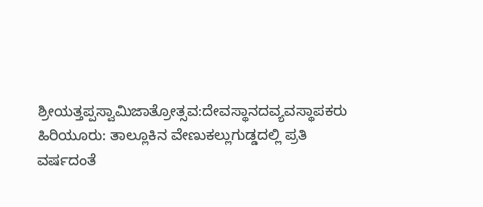ಶ್ರೀಯತ್ತಪ್ಪಸ್ವಾಮಿಜಾತ್ರೋತ್ಸವ:ದೇವಸ್ಥಾನದವ್ಯವಸ್ಥಾಪಕರು
ಹಿರಿಯೂರು: ತಾಲ್ಲೂಕಿನ ವೇಣುಕಲ್ಲುಗುಡ್ಡದಲ್ಲಿ ಪ್ರತಿ ವರ್ಷದಂತೆ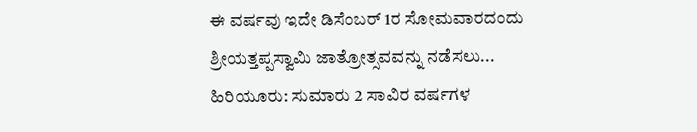ಈ ವರ್ಷವು ಇದೇ ಡಿಸೆಂಬರ್ 1ರ ಸೋಮವಾರದಂದು ಶ್ರೀಯತ್ತಪ್ಪಸ್ವಾಮಿ ಜಾತ್ರೋತ್ಸವವನ್ನು ನಡೆಸಲು...
ಹಿರಿಯೂರು: ಸುಮಾರು 2 ಸಾವಿರ ವರ್ಷಗಳ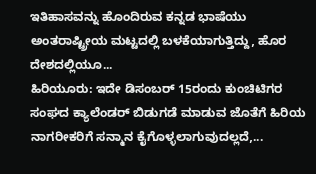ಇತಿಹಾಸವನ್ನು ಹೊಂದಿರುವ ಕನ್ನಡ ಭಾಷೆಯು ಅಂತರಾಷ್ಟ್ರೀಯ ಮಟ್ಟದಲ್ಲಿ ಬಳಕೆಯಾಗುತ್ತಿದ್ದು, ಹೊರ ದೇಶದಲ್ಲಿಯೂ...
ಹಿರಿಯೂರು: ಇದೇ ಡಿಸಂಬರ್ 15ರಂದು ಕುಂಚಿಟಿಗರ ಸಂಘದ ಕ್ಯಾಲೆಂಡರ್ ಬಿಡುಗಡೆ ಮಾಡುವ ಜೊತೆಗೆ ಹಿರಿಯ ನಾಗರೀಕರಿಗೆ ಸನ್ಮಾನ ಕೈಗೊಳ್ಳಲಾಗುವುದಲ್ಲದೆ,...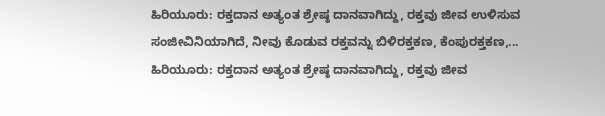ಹಿರಿಯೂರು: ರಕ್ತದಾನ ಅತ್ಯಂತ ಶ್ರೇಷ್ಠ ದಾನವಾಗಿದ್ದು, ರಕ್ತವು ಜೀವ ಉಳಿಸುವ ಸಂಜೀವಿನಿಯಾಗಿದೆ, ನೀವು ಕೊಡುವ ರಕ್ತವನ್ನು ಬಿಳಿರಕ್ತಕಣ, ಕೆಂಪುರಕ್ತಕಣ,...
ಹಿರಿಯೂರು: ರಕ್ತದಾನ ಅತ್ಯಂತ ಶ್ರೇಷ್ಠ ದಾನವಾಗಿದ್ದು, ರಕ್ತವು ಜೀವ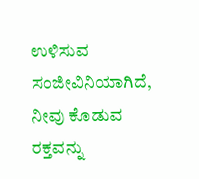ಉಳಿಸುವ ಸಂಜೀವಿನಿಯಾಗಿದೆ, ನೀವು ಕೊಡುವ ರಕ್ತವನ್ನು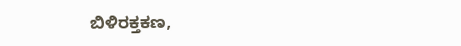ಬಿಳಿರಕ್ತಕಣ,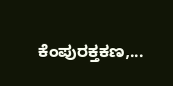ಕೆಂಪುರಕ್ತಕಣ,...